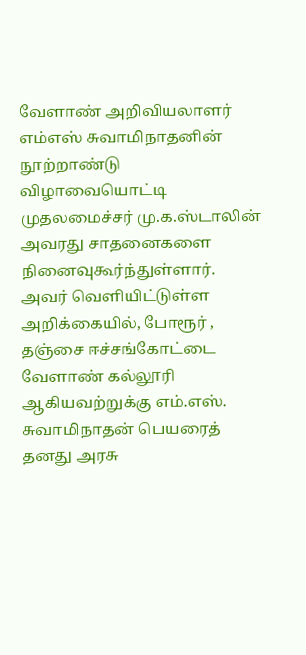வேளாண் அறிவியலாளர் எம்எஸ் சுவாமிநாதனின் நூற்றாண்டு விழாவையொட்டி முதலமைச்சர் மு.க.ஸ்டாலின் அவரது சாதனைகளை நினைவுகூர்ந்துள்ளார்.
அவர் வெளியிட்டுள்ள அறிக்கையில், போரூர் , தஞ்சை ஈச்சங்கோட்டை வேளாண் கல்லூரி ஆகியவற்றுக்கு எம்.எஸ். சுவாமிநாதன் பெயரைத் தனது அரசு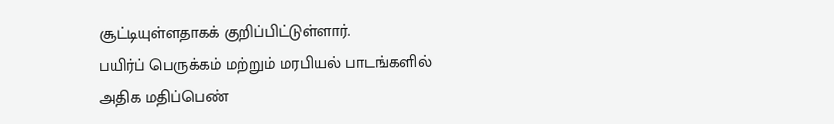சூட்டியுள்ளதாகக் குறிப்பிட்டுள்ளார்.
பயிர்ப் பெருக்கம் மற்றும் மரபியல் பாடங்களில் அதிக மதிப்பெண்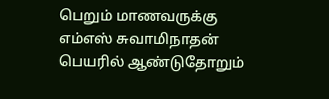பெறும் மாணவருக்கு எம்எஸ் சுவாமிநாதன் பெயரில் ஆண்டுதோறும்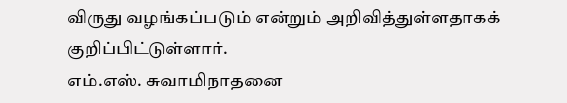விருது வழங்கப்படும் என்றும் அறிவித்துள்ளதாகக் குறிப்பிட்டுள்ளார்.
எம்.எஸ். சுவாமிநாதனை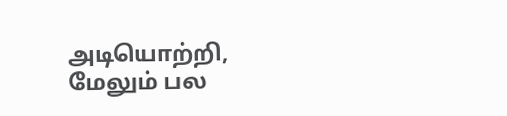அடியொற்றி, மேலும் பல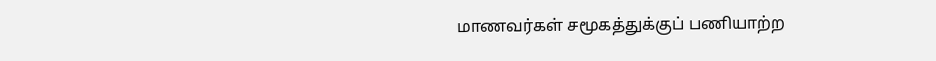மாணவர்கள் சமூகத்துக்குப் பணியாற்ற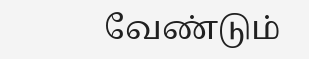வேண்டும்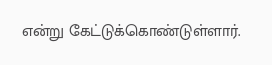என்று கேட்டுக்கொண்டுள்ளார்.